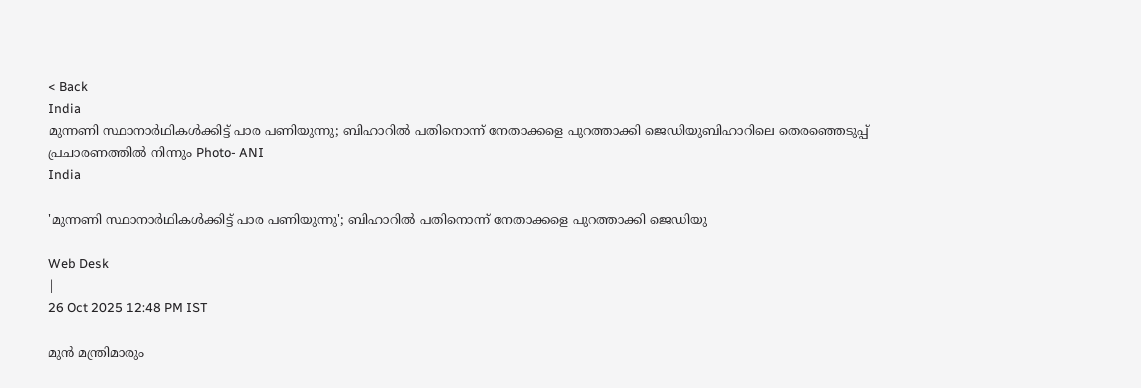< Back
India
മുന്നണി സ്ഥാനാര്‍ഥികള്‍ക്കിട്ട് പാര പണിയുന്നു; ബിഹാറിൽ പതിനൊന്ന് നേതാക്കളെ പുറത്താക്കി ജെഡിയുബിഹാറിലെ തെരഞ്ഞെടുപ്പ് പ്രചാരണത്തില്‍ നിന്നും Photo- ANI
India

'മുന്നണി സ്ഥാനാര്‍ഥികള്‍ക്കിട്ട് പാര പണിയുന്നു'; ബിഹാറിൽ പതിനൊന്ന് നേതാക്കളെ പുറത്താക്കി ജെഡിയു

Web Desk
|
26 Oct 2025 12:48 PM IST

മുന്‍ മന്ത്രിമാരും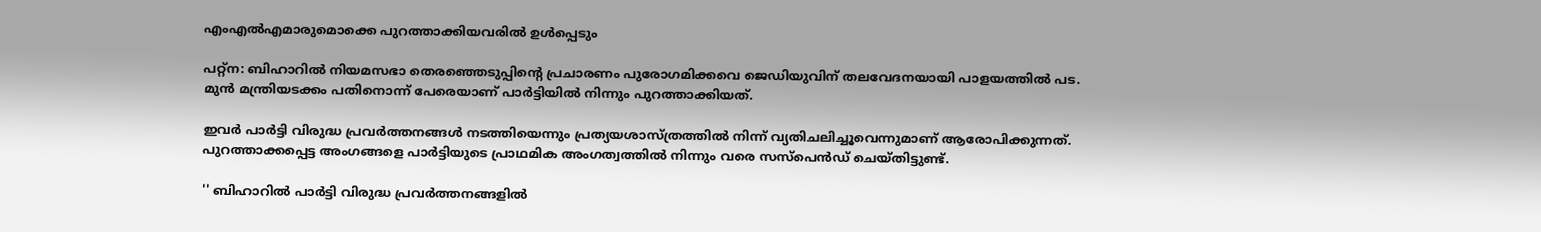എംഎല്‍എമാരുമൊക്കെ പുറത്താക്കിയവരില്‍ ഉള്‍പ്പെടും

പറ്റ്‌ന: ബിഹാറില്‍ നിയമസഭാ തെരഞ്ഞെടുപ്പിന്റെ പ്രചാരണം പുരോഗമിക്കവെ ജെഡിയുവിന് തലവേദനയായി പാളയത്തില്‍ പട. മുന്‍ മന്ത്രിയടക്കം പതിനൊന്ന് പേരെയാണ് പാര്‍ട്ടിയില്‍ നിന്നും പുറത്താക്കിയത്.

ഇവര്‍ പാര്‍ട്ടി വിരുദ്ധ പ്രവര്‍ത്തനങ്ങള്‍ നടത്തിയെന്നും പ്രത്യയശാസ്ത്രത്തില്‍ നിന്ന് വ്യതിചലിച്ചൂവെന്നുമാണ് ആരോപിക്കുന്നത്. പുറത്താക്കപ്പെട്ട അംഗങ്ങളെ പാർട്ടിയുടെ പ്രാഥമിക അംഗത്വത്തിൽ നിന്നും വരെ സസ്‌പെൻഡ് ചെയ്തിട്ടുണ്ട്.

'' ബിഹാറില്‍ പാർട്ടി വിരുദ്ധ പ്രവർത്തനങ്ങളിൽ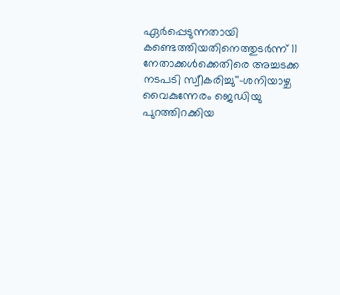ഏർപ്പെടുന്നതായി കണ്ടെത്തിയതിനെത്തുടർന്ന് 11 നേതാക്കള്‍ക്കെതിരെ അച്ചടക്ക നടപടി സ്വീകരിച്ചു''-ശനിയാഴ്ച വൈകുന്നേരം ജെഡിയു പുറത്തിറക്കിയ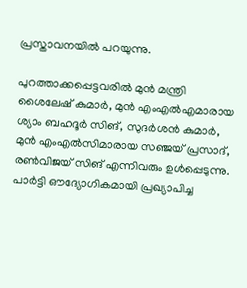പ്രസ്താവനയിൽ പറയുന്നു.

പുറത്താക്കപ്പെട്ടവരിൽ മുൻ മന്ത്രി ശൈലേഷ് കുമാർ, മുൻ എംഎൽഎമാരായ ശ്യാം ബഹദൂർ സിങ്, സുദർശൻ കുമാർ, മുൻ എംഎൽസിമാരായ സഞ്ജയ് പ്രസാദ്, രൺവിജയ് സിങ് എന്നിവരും ഉൾപ്പെടുന്നു. പാർട്ടി ഔദ്യോഗികമായി പ്രഖ്യാപിച്ച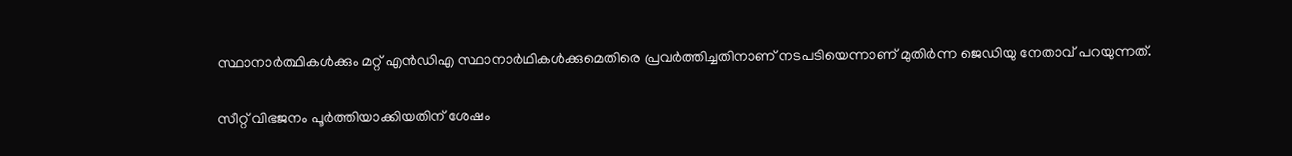സ്ഥാനാർത്ഥികൾക്കും മറ്റ് എൻഡിഎ സ്ഥാനാര്‍ഥികള്‍ക്കുമെതിരെ പ്രവർത്തിച്ചതിനാണ് നടപടിയെന്നാണ് മുതിര്‍ന്ന ജെഡിയു നേതാവ് പറയുന്നത്.

സീറ്റ് വിഭജനം പൂർത്തിയാക്കിയതിന് ശേഷം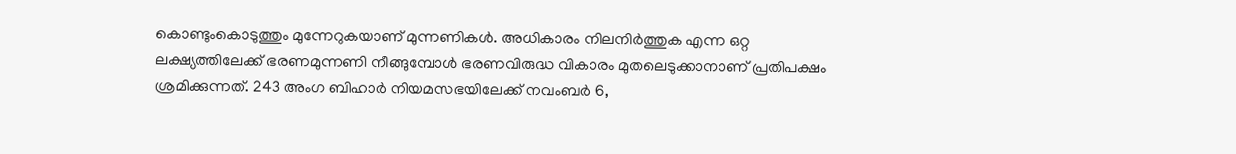കൊണ്ടുംകൊടുത്തും മുന്നേറുകയാണ് മുന്നണികൾ. അധികാരം നിലനിർത്തുക എന്ന ഒറ്റ ലക്ഷ്യത്തിലേക്ക് ഭരണമുന്നണി നീങ്ങുമ്പോൾ ഭരണവിരുദ്ധ വികാരം മുതലെടുക്കാനാണ് പ്രതിപക്ഷം ശ്രമിക്കുന്നത്. 243 അംഗ ബിഹാർ നിയമസഭയിലേക്ക് നവംബർ 6,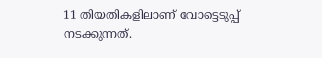11 തിയതികളിലാണ് വോട്ടെടുപ്പ് നടക്കുന്നത്.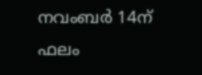നവംബർ 14ന് ഫലം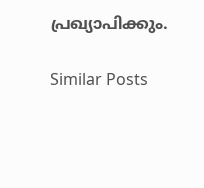പ്രഖ്യാപിക്കും.

Similar Posts